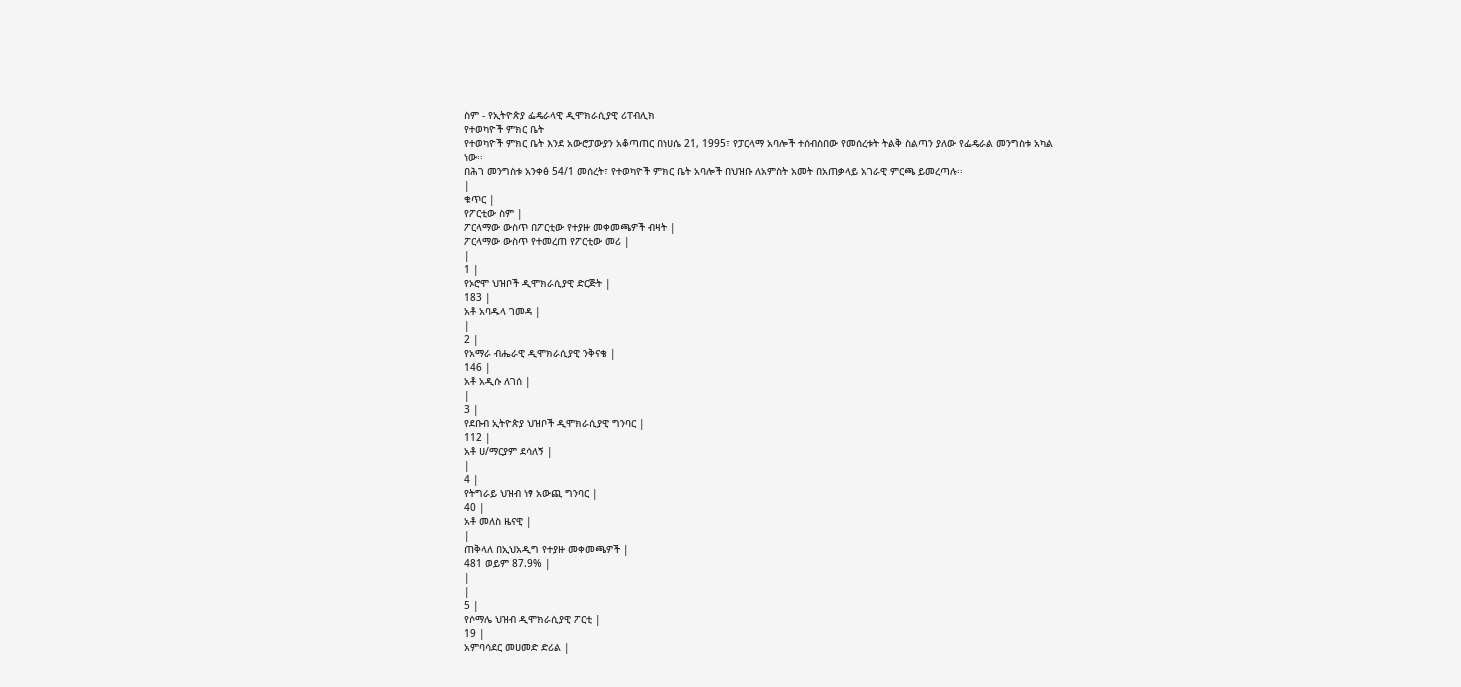ስም - የኢትዮጵያ ፌዴራላዊ ዲሞክራሲያዊ ሪፐብሊክ
የተወካዮች ምክር ቤት
የተወካዮች ምክር ቤት እንደ አውሮፓውያን አቆጣጠር በነሀሴ 21, 1995፣ የፓርላማ አባሎች ተሰብስበው የመሰረቱት ትልቅ ስልጣን ያለው የፌዴራል መንግስቱ አካል ነው፡፡
በሕገ መንግስቱ አንቀፅ 54/1 መሰረት፣ የተወካዮች ምክር ቤት አባሎች በህዝቡ ለአምስት አመት በአጠቃላይ አገራዊ ምርጫ ይመረጣሉ፡፡
|
ቁጥር |
የፖርቲው ስም |
ፖርላማው ውስጥ በፖርቲው የተያዙ መቀመጫዎች ብዛት |
ፖርላማው ውስጥ የተመረጠ የፖርቲው መሪ |
|
1 |
የኦሮሞ ህዝቦች ዲሞክራሲያዊ ድርጅት |
183 |
አቶ አባዱላ ገመዳ |
|
2 |
የአማራ ብሔራዊ ዲሞክራሲያዊ ንቅናቄ |
146 |
አቶ አዲሱ ለገሰ |
|
3 |
የደቡብ ኢትዮጵያ ህዝቦች ዲሞክራሲያዊ ግንባር |
112 |
አቶ ሀ/ማርያም ደሳለኝ |
|
4 |
የትግራይ ህዝብ ነፃ አውጪ ግንባር |
40 |
አቶ መለስ ዜናዊ |
|
ጠቅላለ በኢህአዲግ የተያዙ መቀመጫዎች |
481 ወይም 87.9% |
|
|
5 |
የሶማሌ ህዝብ ዲሞክራሲያዊ ፖርቲ |
19 |
አምባሳደር መሀመድ ድሪል |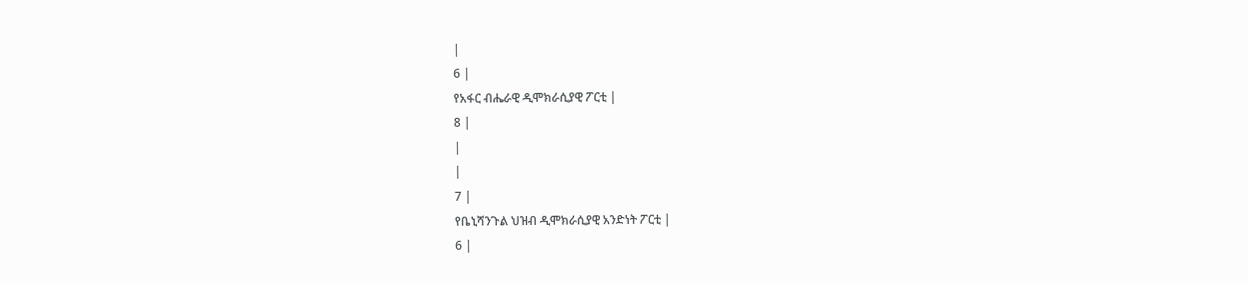|
6 |
የአፋር ብሔራዊ ዲሞክራሲያዊ ፖርቲ |
8 |
|
|
7 |
የቤኒሻንጉል ህዝብ ዲሞክራሲያዊ አንድነት ፖርቲ |
6 |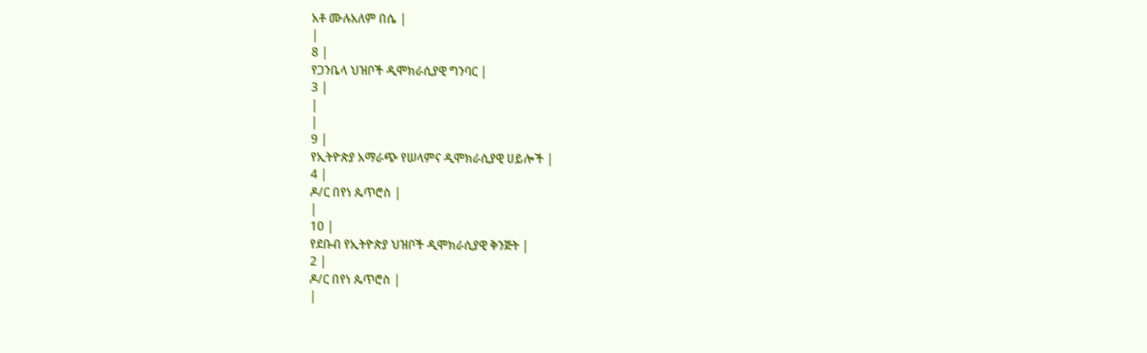አቶ ሙሉአለም በሴ |
|
8 |
የጋንቤላ ህዝቦች ዲሞክራሲያዊ ግንባር |
3 |
|
|
9 |
የኢትዮጵያ አማራጭ የሠላምና ዲሞክራሲያዊ ሀይሎች |
4 |
ዶ/ር በየነ ጴጥሮስ |
|
10 |
የደቡብ የኢትዮጵያ ህዝቦች ዲሞክራሲያዊ ቅንጅት |
2 |
ዶ/ር በየነ ጴጥሮስ |
|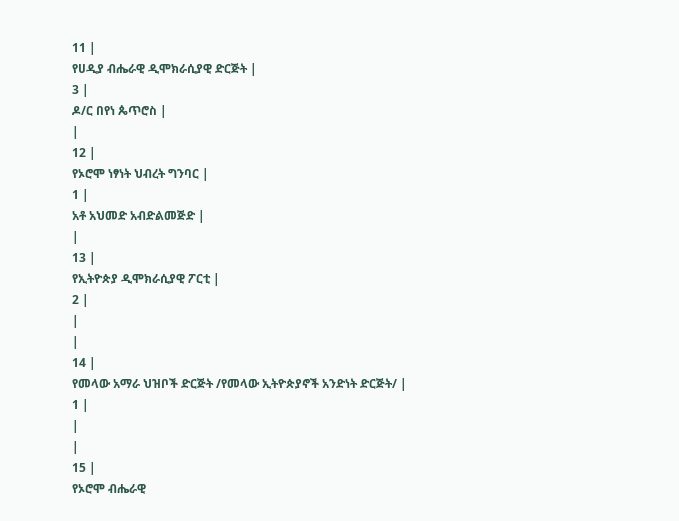11 |
የሀዲያ ብሔራዊ ዲሞክራሲያዊ ድርጅት |
3 |
ዶ/ር በየነ ጴጥሮስ |
|
12 |
የኦሮሞ ነፃነት ህብረት ግንባር |
1 |
አቶ አህመድ አብድልመጅድ |
|
13 |
የኢትዮጵያ ዲሞክራሲያዊ ፖርቲ |
2 |
|
|
14 |
የመላው አማራ ህዝቦች ድርጅት /የመላው ኢትዮጵያኖች አንድነት ድርጅት/ |
1 |
|
|
15 |
የኦሮሞ ብሔራዊ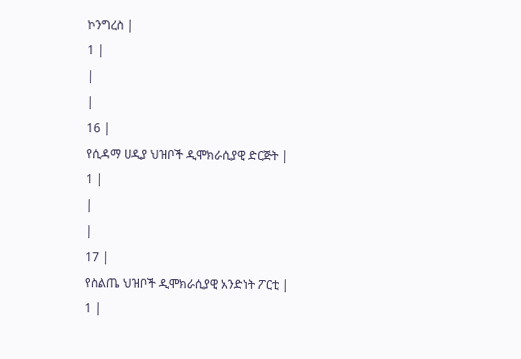ኮንግረስ |
1 |
|
|
16 |
የሲዳማ ሀዲያ ህዝቦች ዲሞክራሲያዊ ድርጅት |
1 |
|
|
17 |
የስልጤ ህዝቦች ዲሞክራሲያዊ አንድነት ፖርቲ |
1 |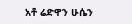አቶ ሬድዋን ሁሴን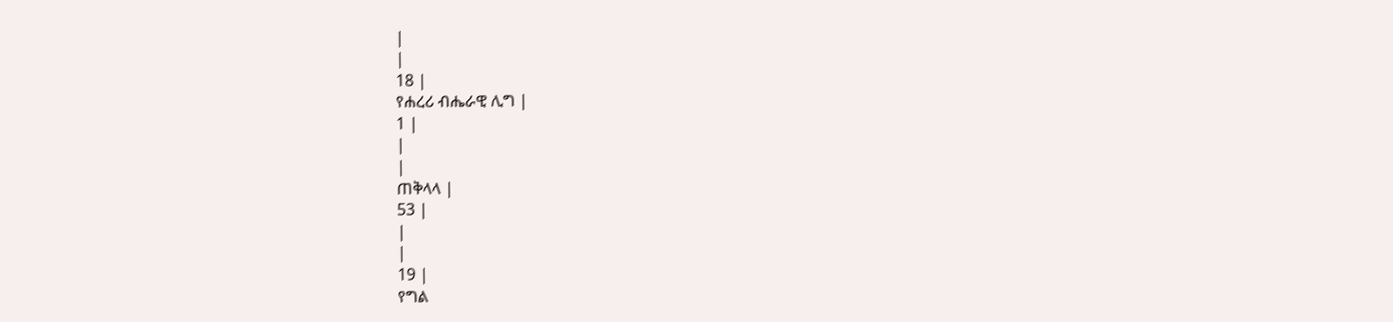|
|
18 |
የሐረሪ ብሔራዊ ሊግ |
1 |
|
|
ጠቅላላ |
53 |
|
|
19 |
የግል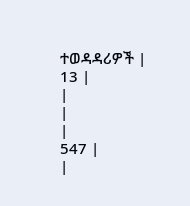ተወዳዳሪዎች |
13 |
|
|
|
547 |
|